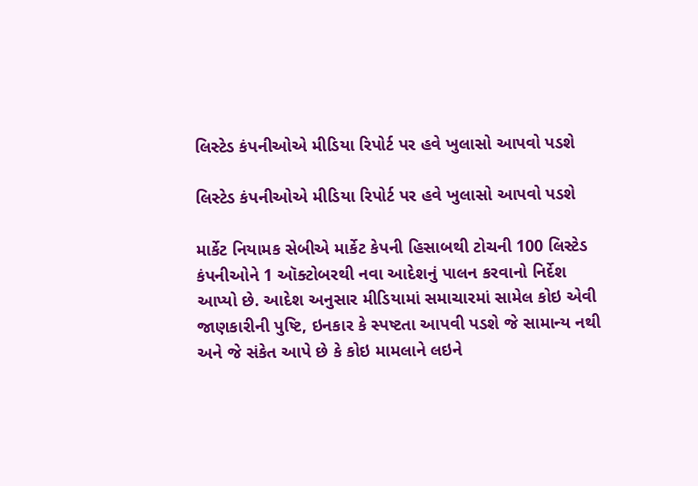લિસ્ટેડ કંપનીઓએ મીડિયા રિપોર્ટ પર હવે ખુલાસો આપવો પડશે

લિસ્ટેડ કંપનીઓએ મીડિયા રિપોર્ટ પર હવે ખુલાસો આપવો પડશે

માર્કેટ નિયામક સેબીએ માર્કેટ કેપની હિસાબથી ટોચની 100 લિસ્ટેડ કંપનીઓને 1 ઑક્ટોબરથી નવા આદેશનું પાલન કરવાનો નિર્દેશ આપ્યો છે. આદેશ અનુસાર મીડિયામાં સમાચારમાં સામેલ કોઇ એવી જાણકારીની પુષ્ટિ, ઇનકાર કે સ્પષ્ટતા આપવી પડશે જે સામાન્ય નથી અને જે સંકેત આપે છે કે કોઇ મામલાને લઇને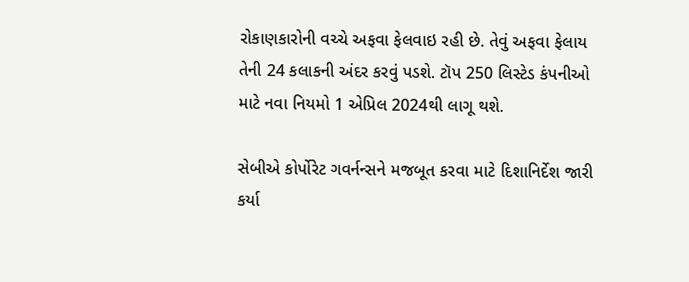રોકાણકારોની વચ્ચે અફવા ફેલવાઇ રહી છે. તેવું અફવા ફેલાય તેની 24 કલાકની અંદર કરવું પડશે. ટૉપ 250 લિસ્ટેડ કંપનીઓ માટે નવા નિયમો 1 એપ્રિલ 2024થી લાગૂ થશે.

સેબીએ કોર્પોરેટ ગવર્નન્સને મજબૂત કરવા માટે દિશાનિર્દેશ જારી કર્યા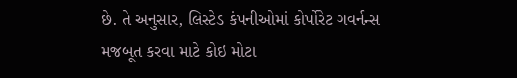છે. તે અનુસાર, લિસ્ટેડ કંપનીઓમાં કોર્પોરેટ ગવર્નન્સ મજબૂત કરવા માટે કોઇ મોટા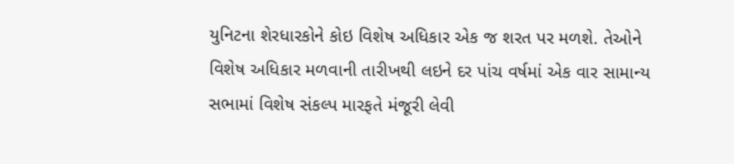યુનિટના શેરધારકોને કોઇ વિશેષ અધિકાર એક જ શરત પર મળશે. તેઓને વિશેષ અધિકાર મળવાની તારીખથી લઇને દર પાંચ વર્ષમાં એક વાર સામાન્ય સભામાં વિશેષ સંકલ્પ મારફતે મંજૂરી લેવી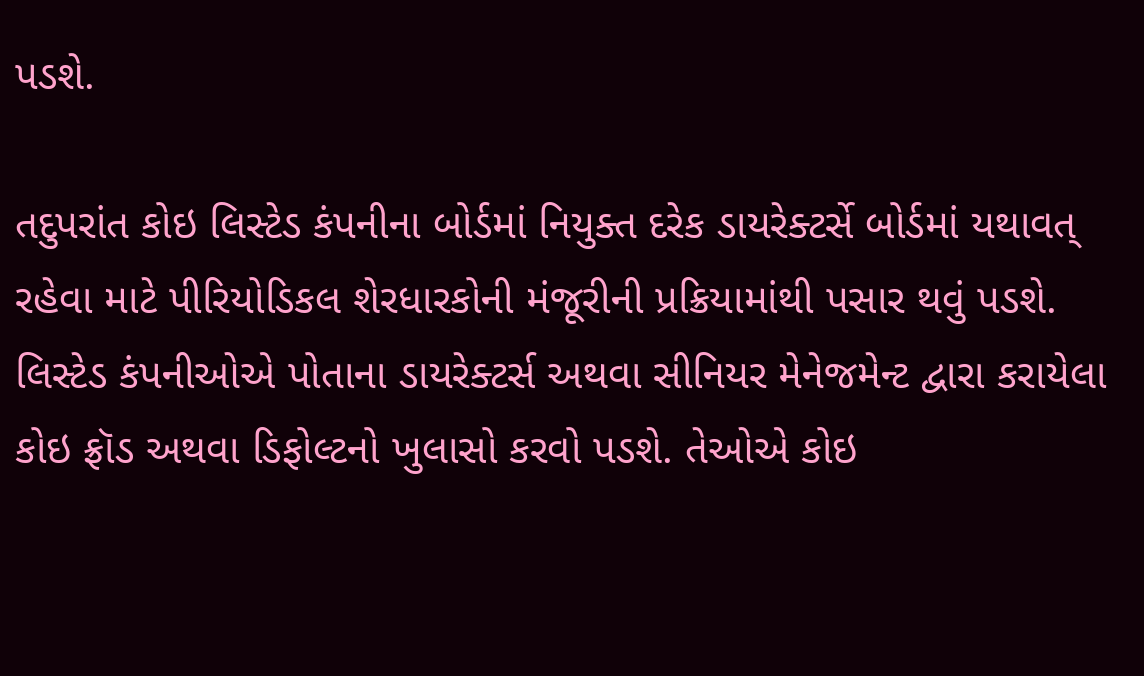પડશે.

તદુપરાંત કોઇ લિસ્ટેડ કંપનીના બોર્ડમાં નિયુક્ત દરેક ડાયરેક્ટર્સે બોર્ડમાં યથાવત્ રહેવા માટે પીરિયોડિકલ શેરધારકોની મંજૂરીની પ્રક્રિયામાંથી પસાર થવું પડશે. લિસ્ટેડ કંપનીઓએ પોતાના ડાયરેક્ટર્સ અથવા સીનિયર મેનેજમેન્ટ દ્વારા કરાયેલા કોઇ ફ્રૉડ અથવા ડિફોલ્ટનો ખુલાસો કરવો પડશે. તેઓએ કોઇ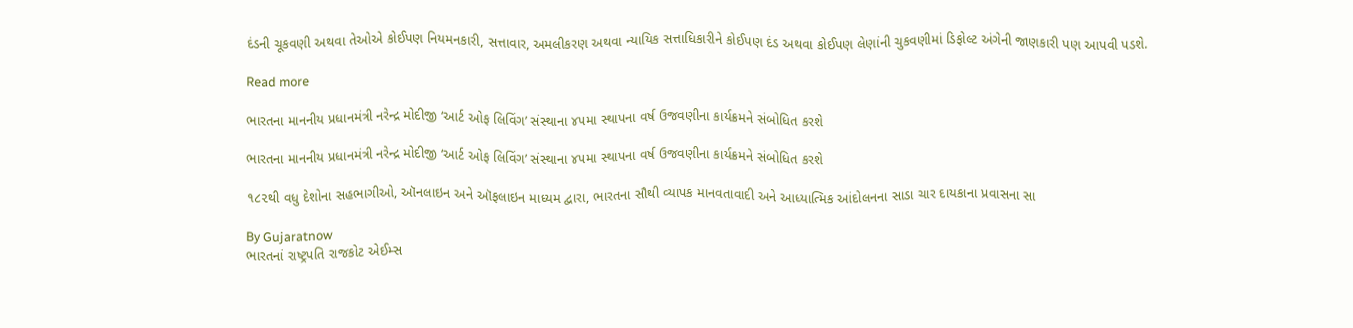દંડની ચૂકવણી અથવા તેઓએ કોઈપણ નિયમનકારી, સત્તાવાર, અમલીકરણ અથવા ન્યાયિક સત્તાધિકારીને કોઈપણ દંડ અથવા કોઈપણ લેણાંની ચુકવણીમાં ડિફોલ્ટ અંગેની જાણકારી પણ આપવી પડશે.

Read more

ભારતના માનનીય પ્રધાનમંત્રી નરેન્દ્ર મોદીજી ‘આર્ટ ઓફ લિવિંગ’ સંસ્થાના ૪૫મા સ્થાપના વર્ષ ઉજવણીના કાર્યક્રમને સંબોધિત કરશે

ભારતના માનનીય પ્રધાનમંત્રી નરેન્દ્ર મોદીજી ‘આર્ટ ઓફ લિવિંગ’ સંસ્થાના ૪૫મા સ્થાપના વર્ષ ઉજવણીના કાર્યક્રમને સંબોધિત કરશે

૧૮૨થી વધુ દેશોના સહભાગીઓ, ઑનલાઇન અને ઑફલાઇન માધ્યમ દ્વારા, ભારતના સૌથી વ્યાપક માનવતાવાદી અને આધ્યાત્મિક આંદોલનના સાડા ચાર દાયકાના પ્રવાસના સા

By Gujaratnow
ભારતનાં રાષ્ટ્રપતિ રાજકોટ એઈમ્સ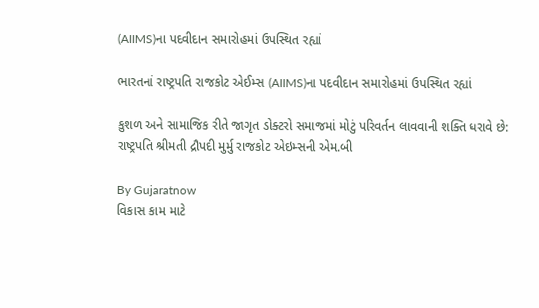(AIIMS)ના પદવીદાન સમારોહમાં ઉપસ્થિત રહ્યાં

ભારતનાં રાષ્ટ્રપતિ રાજકોટ એઈમ્સ (AIIMS)ના પદવીદાન સમારોહમાં ઉપસ્થિત રહ્યાં

કુશળ અને સામાજિક રીતે જાગૃત ડોક્ટરો સમાજમાં મોટું પરિવર્તન લાવવાની શક્તિ ધરાવે છે: રાષ્ટ્રપતિ શ્રીમતી દ્રૌપદી મુર્મુ રાજકોટ એઇમ્સની એમ.બી

By Gujaratnow
વિકાસ કામ માટે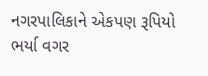નગરપાલિકાને એકપણ રૂપિયો ભર્યા વગર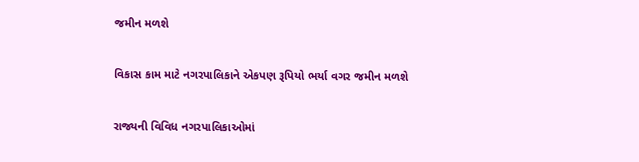જમીન મળશે

વિકાસ કામ માટે નગરપાલિકાને એકપણ રૂપિયો ભર્યા વગર જમીન મળશે

રાજ્યની વિવિધ નગરપાલિકાઓમાં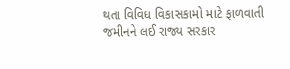થતા વિવિધ વિકાસકામો માટે ફાળવાતી જમીનને લઈ રાજ્ય સરકાર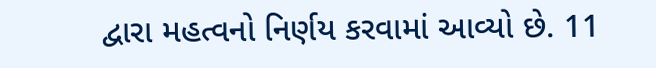દ્વારા મહત્વનો નિર્ણય કરવામાં આવ્યો છે. 11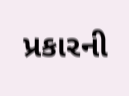પ્રકારની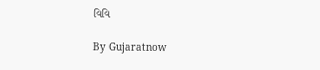વિવિ

By Gujaratnow